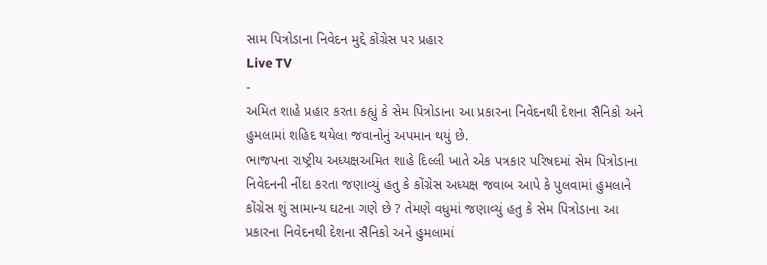સામ પિત્રોડાના નિવેદન મુદ્દે કોંગ્રેસ પર પ્રહાર
Live TV
-
અમિત શાહે પ્રહાર કરતા કહ્યું કે સેમ પિત્રોડાના આ પ્રકારના નિવેદનથી દેશના સૈનિકો અને હુમલામાં શહિદ થયેલા જવાનોનું અપમાન થયું છે.
ભાજપના રાષ્ટ્રીય અધ્યક્ષઅમિત શાહે દિલ્લી ખાતે એક પત્રકાર પરિષદમાં સેમ પિત્રોડાના નિવેદનની નીંદા કરતા જણાવ્યું હતુ કે કોંગ્રેસ અધ્યક્ષ જવાબ આપે કે પુલવામાં હુમલાને કોંગ્રેસ શું સામાન્ય ઘટના ગણે છે ? તેમણે વધુમાં જણાવ્યું હતુ કે સેમ પિત્રોડાના આ પ્રકારના નિવેદનથી દેશના સૈનિકો અને હુમલામાં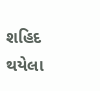શહિદ થયેલા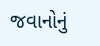જવાનોનું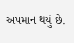અપમાન થયું છે.